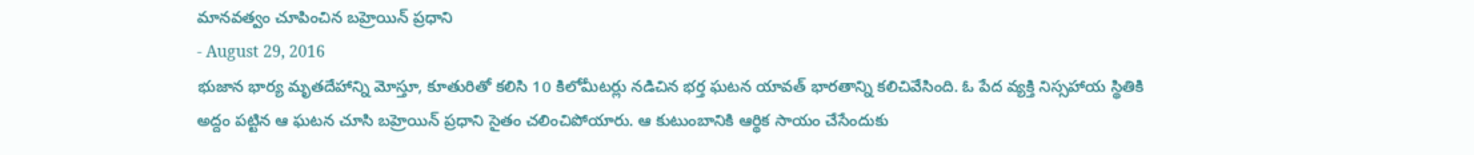మానవత్వం చూపించిన బహ్రెయిన్ ప్రధాని
- August 29, 2016
భుజాన భార్య మృతదేహాన్ని మోస్తూ, కూతురితో కలిసి 10 కిలోమీటర్లు నడిచిన భర్త ఘటన యావత్ భారతాన్ని కలిచివేసింది. ఓ పేద వ్యక్తి నిస్సహాయ స్థితికి అద్దం పట్టిన ఆ ఘటన చూసి బహ్రెయిన్ ప్రధాని సైతం చలించిపోయారు. ఆ కుటుంబానికి ఆర్థిక సాయం చేసేందుకు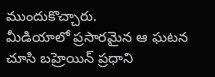ముందుకొచ్చారు.
మీడియాలో ప్రసారమైన ఆ ఘటన చూసి బహ్రెయిన్ ప్రధాని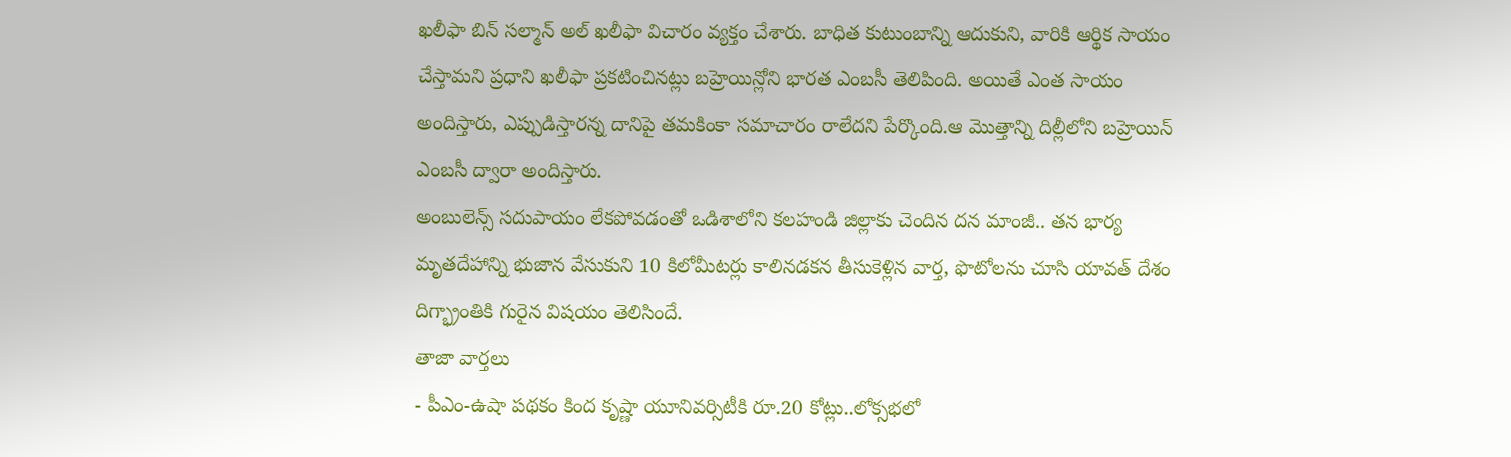ఖలీఫా బిన్ సల్మాన్ అల్ ఖలీఫా విచారం వ్యక్తం చేశారు. బాధిత కుటుంబాన్ని ఆదుకుని, వారికి ఆర్థిక సాయం చేస్తామని ప్రధాని ఖలీఫా ప్రకటించినట్లు బహ్రెయిన్లోని భారత ఎంబసీ తెలిపింది. అయితే ఎంత సాయం అందిస్తారు, ఎప్పుడిస్తారన్న దానిపై తమకింకా సమాచారం రాలేదని పేర్కొంది.ఆ మొత్తాన్ని దిల్లీలోని బహ్రెయిన్ ఎంబసీ ద్వారా అందిస్తారు.
అంబులెన్స్ సదుపాయం లేకపోవడంతో ఒడిశాలోని కలహండి జిల్లాకు చెందిన దన మాంజీ.. తన భార్య మృతదేహాన్ని భుజాన వేసుకుని 10 కిలోమీటర్లు కాలినడకన తీసుకెళ్లిన వార్త, ఫొటోలను చూసి యావత్ దేశం దిగ్భ్రాంతికి గురైన విషయం తెలిసిందే.
తాజా వార్తలు
- పీఎం-ఉషా పథకం కింద కృష్ణా యూనివర్సిటీకి రూ.20 కోట్లు..లోక్సభలో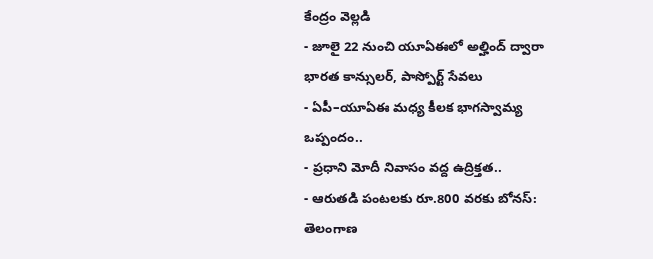కేంద్రం వెల్లడి
- జూలై 22 నుంచి యూఏఈలో అల్హింద్ ద్వారా భారత కాన్సులర్, పాస్పోర్ట్ సేవలు
- ఏపీ–యూఏఈ మధ్య కీలక భాగస్వామ్య ఒప్పందం..
- ప్రధాని మోదీ నివాసం వద్ద ఉద్రిక్తత..
- ఆరుతడి పంటలకు రూ.800 వరకు బోనస్: తెలంగాణ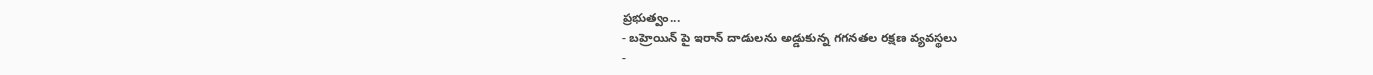ప్రభుత్వం...
- బహ్రెయిన్ పై ఇరాన్ దాడులను అడ్డుకున్న గగనతల రక్షణ వ్యవస్థలు
-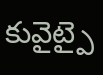కువైట్పై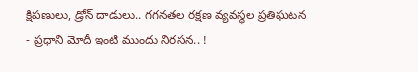క్షిపణులు, డ్రోన్ దాడులు.. గగనతల రక్షణ వ్యవస్థల ప్రతిఘటన
- ప్రధాని మోదీ ఇంటి ముందు నిరసన.. !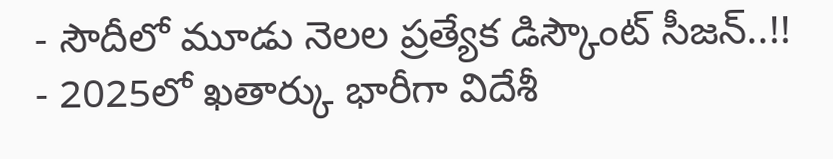- సౌదీలో మూడు నెలల ప్రత్యేక డిస్కౌంట్ సీజన్..!!
- 2025లో ఖతార్కు భారీగా విదేశీ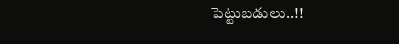పెట్టుబడులు..!!